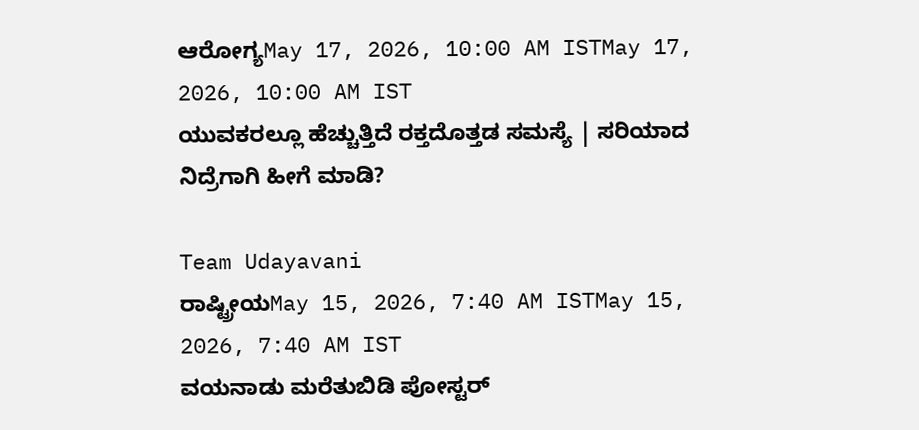ಆರೋಗ್ಯMay 17, 2026, 10:00 AM ISTMay 17, 2026, 10:00 AM IST
ಯುವಕರಲ್ಲೂ ಹೆಚ್ಚುತ್ತಿದೆ ರಕ್ತದೊತ್ತಡ ಸಮಸ್ಯೆ | ಸರಿಯಾದ ನಿದ್ರೆಗಾಗಿ ಹೀಗೆ ಮಾಡಿ?

Team Udayavani
ರಾಷ್ಟ್ರೀಯMay 15, 2026, 7:40 AM ISTMay 15, 2026, 7:40 AM IST
ವಯನಾಡು ಮರೆತುಬಿಡಿ ಪೋಸ್ಟರ್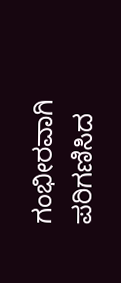ಗಂಭೀರವಾಗಿ ಪರಿಗಣಿಸಿದ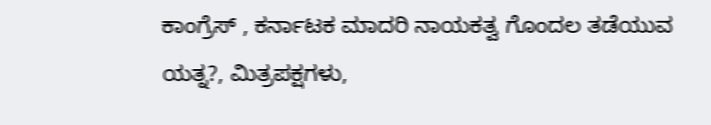ಕಾಂಗ್ರೆಸ್ , ಕರ್ನಾಟಕ ಮಾದರಿ ನಾಯಕತ್ವ ಗೊಂದಲ ತಡೆಯುವ ಯತ್ನ?, ಮಿತ್ರಪಕ್ಷಗಳು,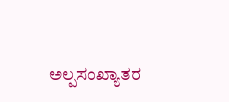ಅಲ್ಪಸಂಖ್ಯಾತರ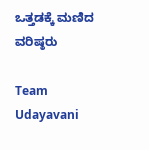ಒತ್ತಡಕ್ಕೆ ಮಣಿದ ವರಿಷ್ಠರು

Team Udayavani